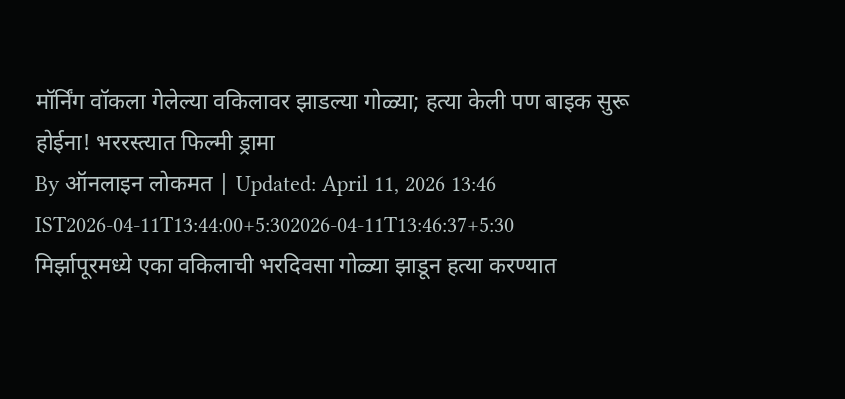मॉर्निंग वॉकला गेलेल्या वकिलावर झाडल्या गोळ्या; हत्या केली पण बाइक सुरू होईना! भररस्त्यात फिल्मी ड्रामा
By ऑनलाइन लोकमत | Updated: April 11, 2026 13:46 IST2026-04-11T13:44:00+5:302026-04-11T13:46:37+5:30
मिर्झापूरमध्ये एका वकिलाची भरदिवसा गोळ्या झाडून हत्या करण्यात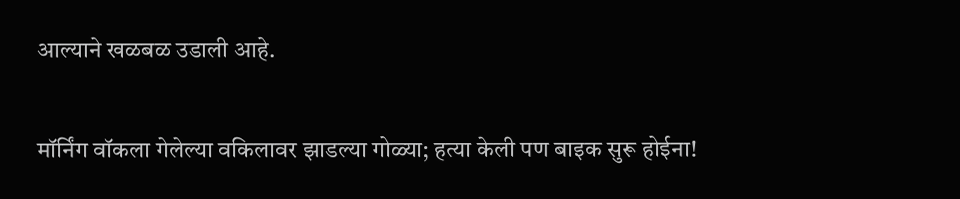आल्याने खळबळ उडाली आहे.

मॉर्निंग वॉकला गेलेल्या वकिलावर झाडल्या गोळ्या; हत्या केली पण बाइक सुरू होईना!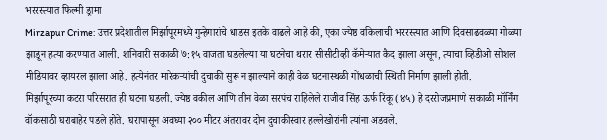भररस्त्यात फिल्मी ड्रामा
Mirzapur Crime: उत्तर प्रदेशातील मिर्झापूरमध्ये गुन्हेगारांचे धाडस इतके वाढले आहे की, एका ज्येष्ठ वकिलाची भररस्त्यात आणि दिवसाढवळ्या गोळ्या झाडून हत्या करण्यात आली. शनिवारी सकाळी ७:१५ वाजता घडलेल्या या घटनेचा थरार सीसीटीव्ही कॅमेऱ्यात कैद झाला असून, त्याचा व्हिडीओ सोशल मीडियावर व्हायरल झाला आहे. हत्येनंतर मारेकऱ्यांची दुचाकी सुरू न झाल्याने काही वेळ घटनास्थळी गोंधळाची स्थिती निर्माण झाली होती.
मिर्झापूरच्या कटरा परिसरात ही घटना घडली. ज्येष्ठ वकील आणि तीन वेळा सरपंच राहिलेले राजीव सिंह ऊर्फ रिंकू (४५) हे दररोजप्रमाणे सकाळी मॉर्निंग वॉकसाठी घराबाहेर पडले होते. घरापासून अवघ्या २०० मीटर अंतरावर दोन दुचाकीस्वार हल्लेखोरांनी त्यांना अडवले.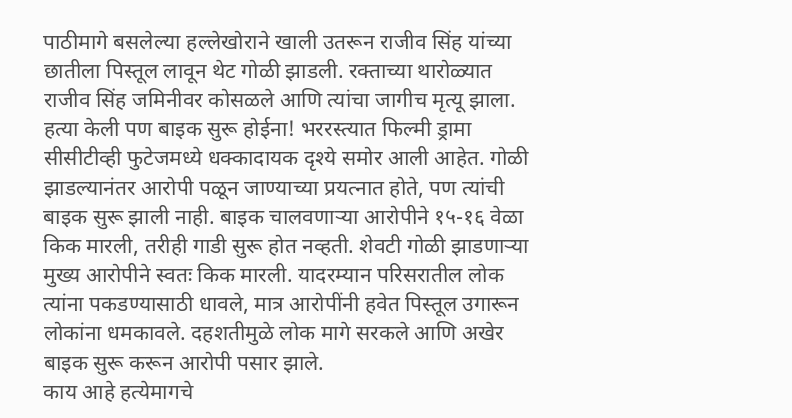पाठीमागे बसलेल्या हल्लेखोराने खाली उतरून राजीव सिंह यांच्या छातीला पिस्तूल लावून थेट गोळी झाडली. रक्ताच्या थारोळ्यात राजीव सिंह जमिनीवर कोसळले आणि त्यांचा जागीच मृत्यू झाला.
हत्या केली पण बाइक सुरू होईना! भररस्त्यात फिल्मी ड्रामा
सीसीटीव्ही फुटेजमध्ये धक्कादायक दृश्ये समोर आली आहेत. गोळी झाडल्यानंतर आरोपी पळून जाण्याच्या प्रयत्नात होते, पण त्यांची बाइक सुरू झाली नाही. बाइक चालवणाऱ्या आरोपीने १५-१६ वेळा किक मारली, तरीही गाडी सुरू होत नव्हती. शेवटी गोळी झाडणाऱ्या मुख्य आरोपीने स्वतः किक मारली. यादरम्यान परिसरातील लोक त्यांना पकडण्यासाठी धावले, मात्र आरोपींनी हवेत पिस्तूल उगारून लोकांना धमकावले. दहशतीमुळे लोक मागे सरकले आणि अखेर बाइक सुरू करून आरोपी पसार झाले.
काय आहे हत्येमागचे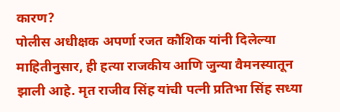कारण?
पोलीस अधीक्षक अपर्णा रजत कौशिक यांनी दिलेल्या माहितीनुसार, ही हत्या राजकीय आणि जुन्या वैमनस्यातून झाली आहे. मृत राजीव सिंह यांची पत्नी प्रतिभा सिंह सध्या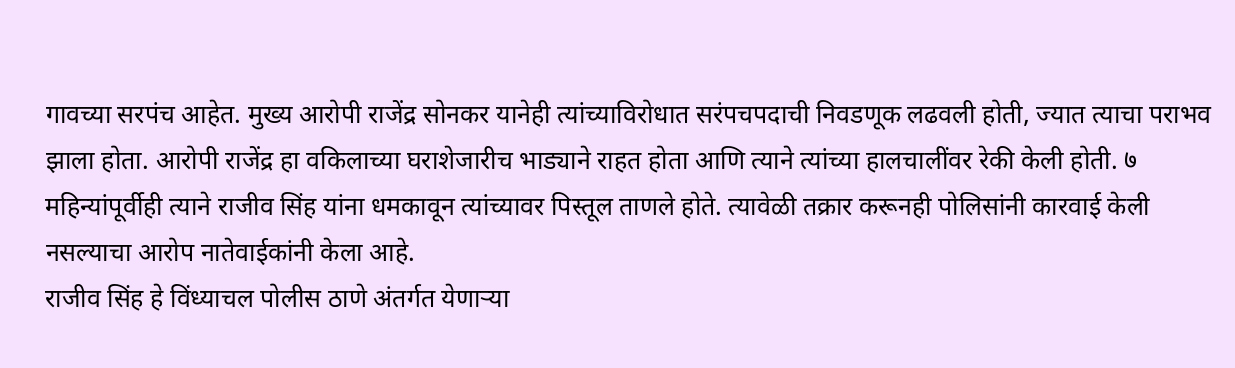गावच्या सरपंच आहेत. मुख्य आरोपी राजेंद्र सोनकर यानेही त्यांच्याविरोधात सरंपचपदाची निवडणूक लढवली होती, ज्यात त्याचा पराभव झाला होता. आरोपी राजेंद्र हा वकिलाच्या घराशेजारीच भाड्याने राहत होता आणि त्याने त्यांच्या हालचालींवर रेकी केली होती. ७ महिन्यांपूर्वीही त्याने राजीव सिंह यांना धमकावून त्यांच्यावर पिस्तूल ताणले होते. त्यावेळी तक्रार करूनही पोलिसांनी कारवाई केली नसल्याचा आरोप नातेवाईकांनी केला आहे.
राजीव सिंह हे विंध्याचल पोलीस ठाणे अंतर्गत येणाऱ्या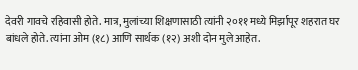देवरी गावचे रहिवासी होते. मात्र, मुलांच्या शिक्षणासाठी त्यांनी २०११ मध्ये मिर्झापूर शहरात घर बांधले होते. त्यांना ओम (१८) आणि सार्थक (१२) अशी दोन मुले आहेत.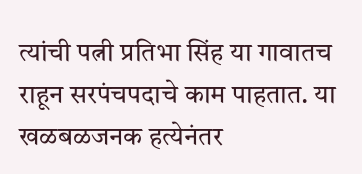त्यांची पत्नी प्रतिभा सिंह या गावातच राहून सरपंचपदाचे काम पाहतात. या खळबळजनक हत्येनंतर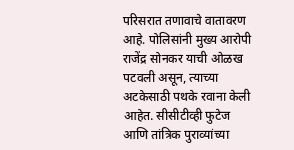परिसरात तणावाचे वातावरण आहे. पोलिसांनी मुख्य आरोपी राजेंद्र सोनकर याची ओळख पटवली असून, त्याच्या अटकेसाठी पथके रवाना केली आहेत. सीसीटीव्ही फुटेज आणि तांत्रिक पुराव्यांच्या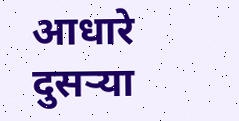आधारे दुसऱ्या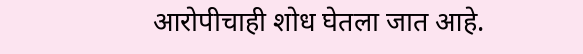आरोपीचाही शोध घेतला जात आहे.